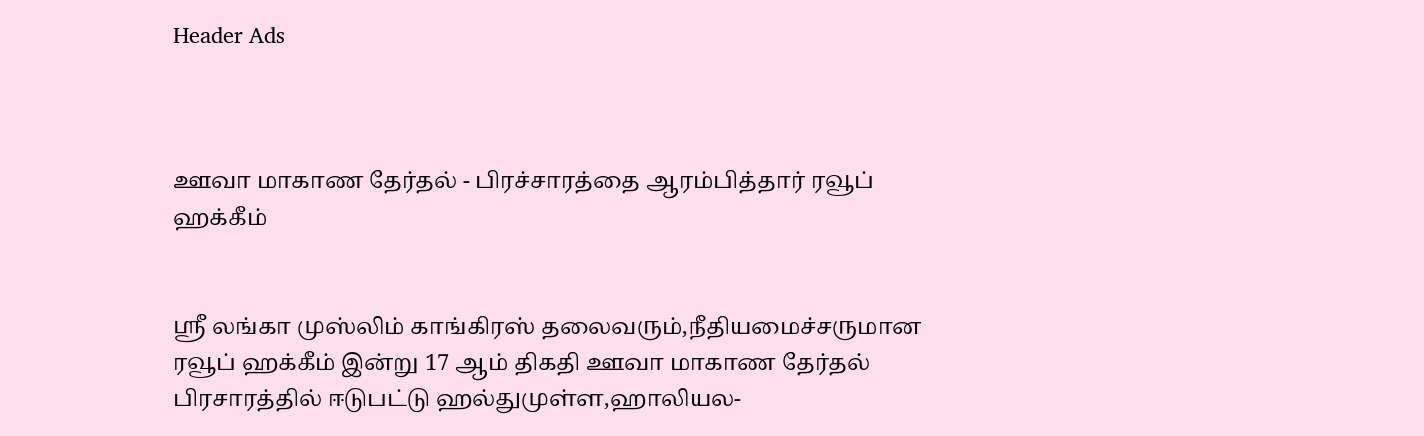Header Ads



ஊவா மாகாண தேர்தல் - பிரச்சாரத்தை ஆரம்பித்தார் ரவூப் ஹக்கீம்


ஸ்ரீ லங்கா முஸ்லிம் காங்கிரஸ் தலைவரும்,நீதியமைச்சருமான ரவூப் ஹக்கீம் இன்று 17 ஆம் திகதி ஊவா மாகாண தேர்தல் பிரசாரத்தில் ஈடுபட்டு ஹல்துமுள்ள,ஹாலியல-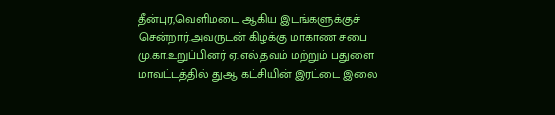தீன்புர,வெளிமடை ஆகிய இடங்களுக்குச் சென்றார்.அவருடன் கிழக்கு மாகாண சபை மு.கா.உறுப்பினர் ஏ.எல்.தவம் மற்றும் பதுளை மாவட்டத்தில் துஆ கட்சியின் இரட்டை இலை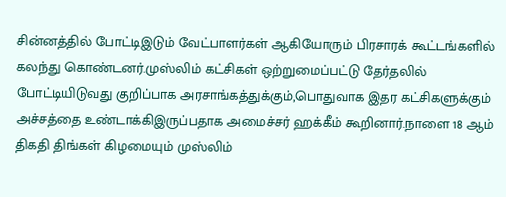சின்னத்தில் போட்‌டிஇடும் வேட்பாளர்கள் ஆகியோரும் பிரசாரக் கூட்டங்களில் கலந்து கொண்டனர்.முஸ்லிம் கட்சிகள் ஒற்றுமைப்பட்டு தேர்தலில் போட்டியிடுவது குறிப்பாக அரசாங்கத்துக்கும்,பொதுவாக இதர கட்சிகளுக்கும் அச்சத்தை உண்டாக்கிஇருப்பதாக அமைச்சர் ஹக்கீம் கூறினார்.நாளை 18 ஆம் திகதி திங்கள் கிழமையும் முஸ்லிம்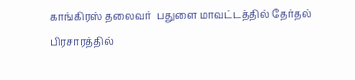காங்கிரஸ் தலைவர்  பதுளை மாவட்டத்தில் தேர்தல் பிரசாரத்தில்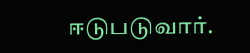ஈடுபடுவார்.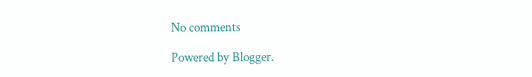No comments

Powered by Blogger.